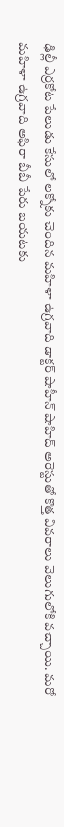ఢిల్లీ ఎర్రకోట పేలుడు కేసులో లక్నోకు చెందిన మహిళా ఉగ్రవాది డాక్టర్ షాహీన్ షాహిద్ అరెస్టుతో కొత్త వివరాలు వెలుగులోకి వచ్చాయి. మరో మహిళా ఉగ్రవాది అఫిరా బీబీ పేరు బయటకు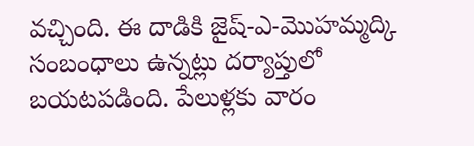వచ్చింది. ఈ దాడికి జైష్-ఎ-మొహమ్మద్కి సంబంధాలు ఉన్నట్లు దర్యాప్తులో బయటపడింది. పేలుళ్లకు వారం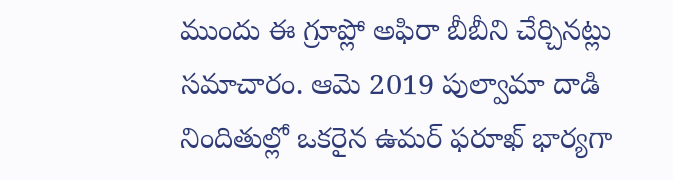ముందు ఈ గ్రూప్లో అఫిరా బీబీని చేర్చినట్లు సమాచారం. ఆమె 2019 పుల్వామా దాడి నిందితుల్లో ఒకరైన ఉమర్ ఫరూఖ్ భార్యగా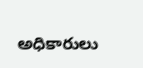అధికారులు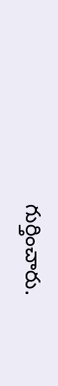గుర్తించారు.